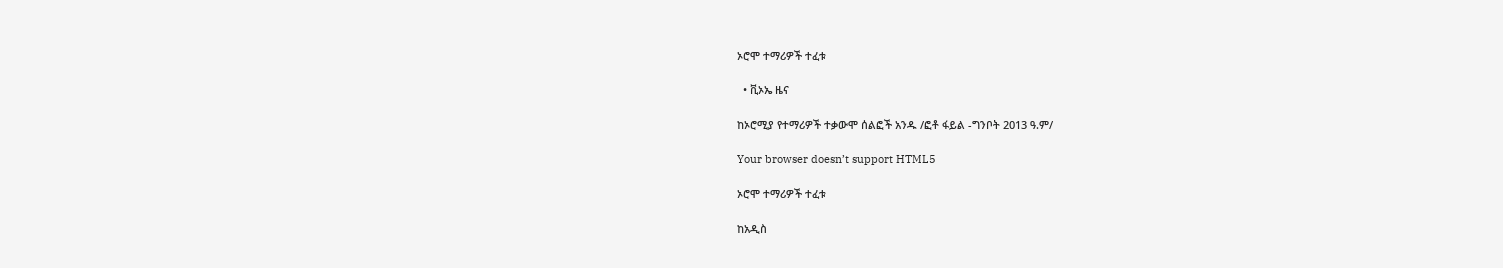ኦሮሞ ተማሪዎች ተፈቱ

  • ቪኦኤ ዜና

ከኦሮሚያ የተማሪዎች ተቃውሞ ሰልፎች አንዱ /ፎቶ ፋይል -ግንቦት 2013 ዓ.ም/

Your browser doesn’t support HTML5

ኦሮሞ ተማሪዎች ተፈቱ

ከአዲስ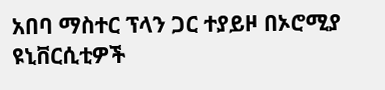አበባ ማስተር ፕላን ጋር ተያይዞ በኦሮሚያ ዩኒቨርሲቲዎች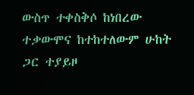ውስጥ ተቀስቅሶ ከነበረው ተቃውሞና ከተከተለውም ሁከት ጋር ተያይዞ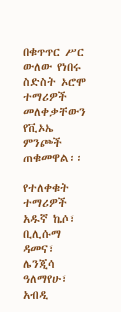በቁጥጥር ሥር ውለው የነበሩ ስድስት ኦሮሞ ተማሪዎች መለቀቃቸውን የቪኦኤ ምንጮች ጠቁመዋል፡፡

የተለቀቁት ተማሪዎች አዱኛ ኬሶ፣ ቢሊሱማ ዳመና፣ ሌንጂሳ ዓለማየሁ፣ አብዲ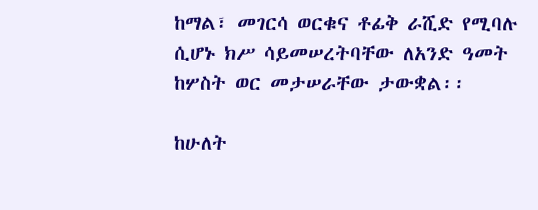ከማል፣ መገርሳ ወርቁና ቶፊቅ ራሺድ የሚባሉ ሲሆኑ ክሥ ሳይመሠረትባቸው ለአንድ ዓመት ከሦስት ወር መታሠራቸው ታውቋል፡፡

ከሁለት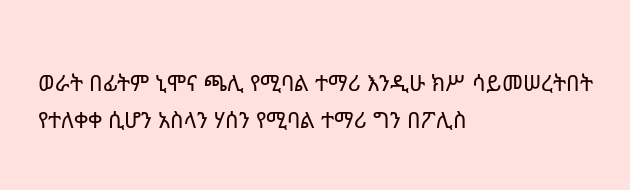ወራት በፊትም ኒሞና ጫሊ የሚባል ተማሪ እንዲሁ ክሥ ሳይመሠረትበት የተለቀቀ ሲሆን አስላን ሃሰን የሚባል ተማሪ ግን በፖሊስ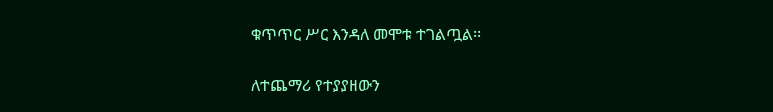ቁጥጥር ሥር እንዳለ መሞቱ ተገልጧል፡፡

ለተጨማሪ የተያያዘውን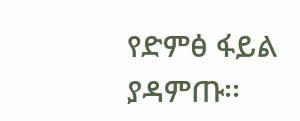የድምፅ ፋይል ያዳምጡ፡፡